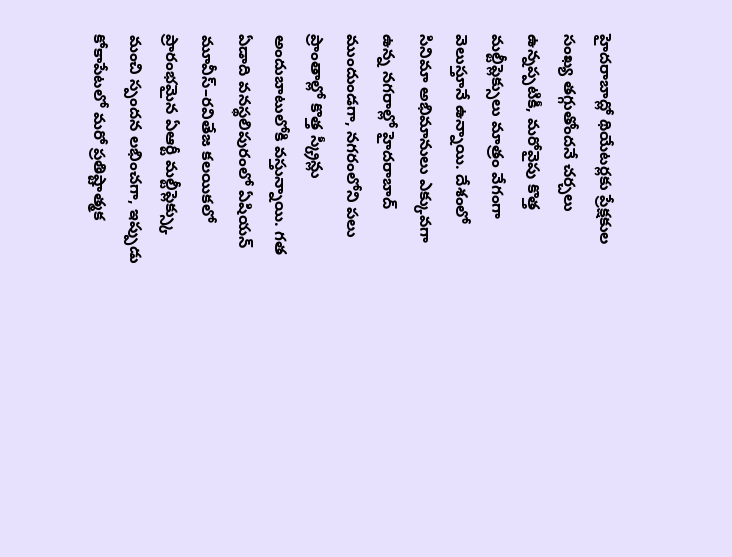హైదరాబాద్లో థియేటర్లకు ప్రేక్షకుల సంఖ్య తగ్గుతోందనే చర్చలు ఉన్నప్పటికీ, మరోవైపు కొత్త మల్టీప్లెక్సులు మాత్రం వేగంగా వెలుస్తూనే ఉన్నాయి. దేశంలో సినిమా అభిమానులు ఎక్కువగా ఉన్న నగరాల్లో హైదరాబాద్ ముందుండగా, నగరంలోని పలు ప్రాంతాల్లో కొత్త స్క్రీన్లు అందుబాటులోకి వస్తున్నాయి. గత ఏడాది వనస్థలిపురంలో ఏషియన్ మూవీస్–రవితేజ కలయికలో ప్రారంభమైన ఏఆర్టీ మల్టీప్లెక్స్కు మంచి స్పందన లభించగా, ఇప్పుడు కోకాపేటలో మరో ప్రతిష్టాత్మక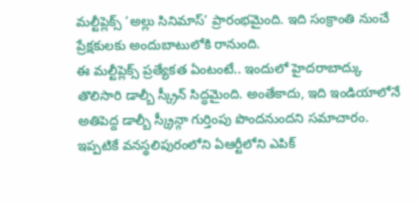మల్టీప్లెక్స్ ‘అల్లు సినిమాస్’ ప్రారంభమైంది. ఇది సంక్రాంతి నుంచే ప్రేక్షకులకు అందుబాటులోకి రానుంది.
ఈ మల్టీప్లెక్స్ ప్రత్యేకత ఏంటంటే.. ఇందులో హైదరాబాద్కు తొలిసారి డాల్బీ స్క్రీన్ సిద్ధమైంది. అంతేకాదు, ఇది ఇండియాలోనే అతిపెద్ద డాల్బీ స్క్రీన్గా గుర్తింపు పొందనుందని సమాచారం. ఇప్పటికే వనస్థలిపురంలోని ఏఆర్టీలోని ఎపిక్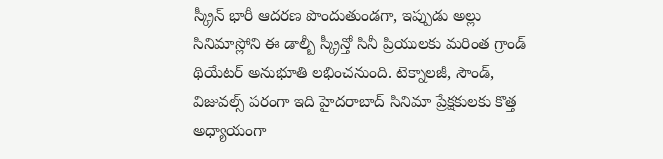స్క్రీన్ భారీ ఆదరణ పొందుతుండగా, ఇప్పుడు అల్లు సినిమాస్లోని ఈ డాల్బీ స్క్రీన్తో సినీ ప్రియులకు మరింత గ్రాండ్ థియేటర్ అనుభూతి లభించనుంది. టెక్నాలజీ, సౌండ్, విజువల్స్ పరంగా ఇది హైదరాబాద్ సినిమా ప్రేక్షకులకు కొత్త అధ్యాయంగా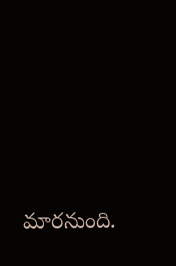మారనుంది.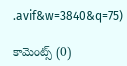.avif&w=3840&q=75)

కామెంట్స్ (0)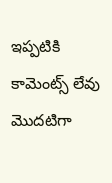ఇప్పటికి కామెంట్స్ లేవు
మొదటిగా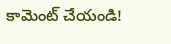కామెంట్ చేయండి!